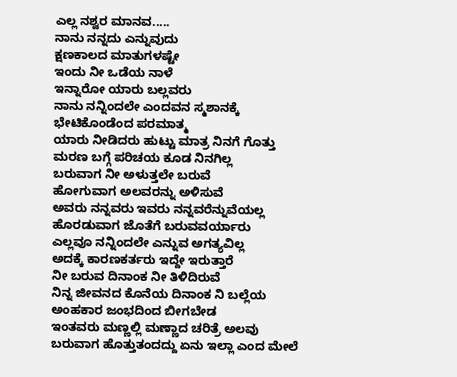ಎಲ್ಲ ನಶ್ವರ ಮಾನವ.....
ನಾನು ನನ್ನದು ಎನ್ನುವುದು
ಕ್ಷಣಕಾಲದ ಮಾತುಗಳಷ್ಟೇ
ಇಂದು ನೀ ಒಡೆಯ ನಾಳೆ
ಇನ್ನಾರೋ ಯಾರು ಬಲ್ಲವರು
ನಾನು ನನ್ನಿಂದಲೇ ಎಂದವನ ಸ್ಮಶಾನಕ್ಕೆ
ಭೇಟಿಕೊಂಡೆಂದ ಪರಮಾತ್ಮ
ಯಾರು ನೀಡಿದರು ಹುಟ್ಟು ಮಾತ್ರ ನಿನಗೆ ಗೊತ್ತು
ಮರಣ ಬಗ್ಗೆ ಪರಿಚಯ ಕೂಡ ನಿನಗಿಲ್ಲ
ಬರುವಾಗ ನೀ ಅಳುತ್ತಲೇ ಬರುವೆ
ಹೋಗುವಾಗ ಅಲವರನ್ನು ಅಳಿಸುವೆ
ಅವರು ನನ್ನವರು ಇವರು ನನ್ನವರೆನ್ನುವೆಯಲ್ಲ
ಹೊರಡುವಾಗ ಜೊತೆಗೆ ಬರುವವರ್ಯಾರು
ಎಲ್ಲವೂ ನನ್ನಿಂದಲೇ ಎನ್ನುವ ಅಗತ್ಯವಿಲ್ಲ
ಅದಕ್ಕೆ ಕಾರಣಕರ್ತರು ಇದ್ದೇ ಇರುತ್ತಾರೆ
ನೀ ಬರುವ ದಿನಾಂಕ ನೀ ತಿಳಿದಿರುವೆ
ನಿನ್ನ ಜೀವನದ ಕೊನೆಯ ದಿನಾಂಕ ನಿ ಬಲ್ಲೆಯ
ಅಂಹಕಾರ ಜಂಭದಿಂದ ಬೀಗಬೇಡ
ಇಂತವರು ಮಣ್ಣಲ್ಲಿ ಮಣ್ಣಾದ ಚರಿತ್ರೆ ಅಲವು
ಬರುವಾಗ ಹೊತ್ತುತಂದದ್ದು ಏನು ಇಲ್ಲಾ ಎಂದ ಮೇಲೆ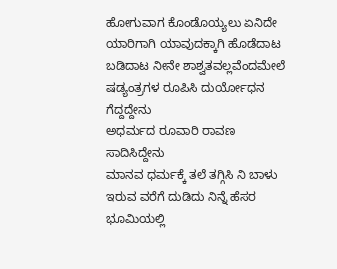ಹೋಗುವಾಗ ಕೊಂಡೊಯ್ಯಲು ಏನಿದೇ
ಯಾರಿಗಾಗಿ ಯಾವುದಕ್ಕಾಗಿ ಹೊಡೆದಾಟ
ಬಡಿದಾಟ ನೀನೇ ಶಾಶ್ವತವಲ್ಲವೆಂದಮೇಲೆ
ಷಡ್ಯಂತ್ರಗಳ ರೂಪಿಸಿ ದುರ್ಯೋಧನ ಗೆದ್ದದ್ದೇನು
ಅಧರ್ಮದ ರೂವಾರಿ ರಾವಣ ಸಾದಿಸಿದ್ದೇನು
ಮಾನವ ಧರ್ಮಕ್ಕೆ ತಲೆ ತಗ್ಗಿಸಿ ನಿ ಬಾಳು
ಇರುವ ವರೆಗೆ ದುಡಿದು ನಿನ್ನೆ ಹೆಸರ
ಭೂಮಿಯಲ್ಲಿ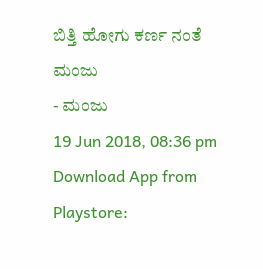ಬಿತ್ತಿ ಹೋಗು ಕರ್ಣ ನಂತೆ
ಮಂಜು
- ಮಂಜು
19 Jun 2018, 08:36 pm
Download App from Playstore: